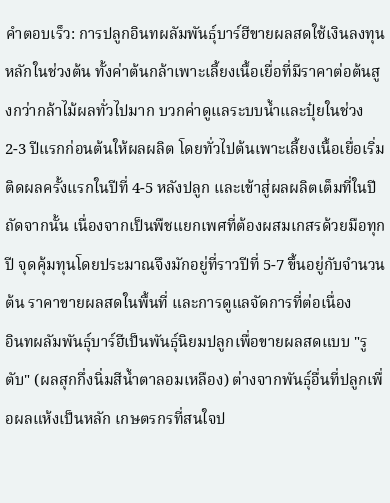คำตอบเร็ว: การปลูกอินทผลัมพันธุ์บาร์ฮีขายผลสดใช้เงินลงทุนหลักในช่วงต้น ทั้งค่าต้นกล้าเพาะเลี้ยงเนื้อเยื่อที่มีราคาต่อต้นสูงกว่ากล้าไม้ผลทั่วไปมาก บวกค่าดูแลระบบน้ำและปุ๋ยในช่วง 2-3 ปีแรกก่อนต้นให้ผลผลิต โดยทั่วไปต้นเพาะเลี้ยงเนื้อเยื่อเริ่มติดผลครั้งแรกในปีที่ 4-5 หลังปลูก และเข้าสู่ผลผลิตเต็มที่ในปีถัดจากนั้น เนื่องจากเป็นพืชแยกเพศที่ต้องผสมเกสรด้วยมือทุกปี จุดคุ้มทุนโดยประมาณจึงมักอยู่ที่ราวปีที่ 5-7 ขึ้นอยู่กับจำนวนต้น ราคาขายผลสดในพื้นที่ และการดูแลจัดการที่ต่อเนื่อง
อินทผลัมพันธุ์บาร์ฮีเป็นพันธุ์นิยมปลูกเพื่อขายผลสดแบบ "รูตับ" (ผลสุกกึ่งนิ่มสีน้ำตาลอมเหลือง) ต่างจากพันธุ์อื่นที่ปลูกเพื่อผลแห้งเป็นหลัก เกษตรกรที่สนใจป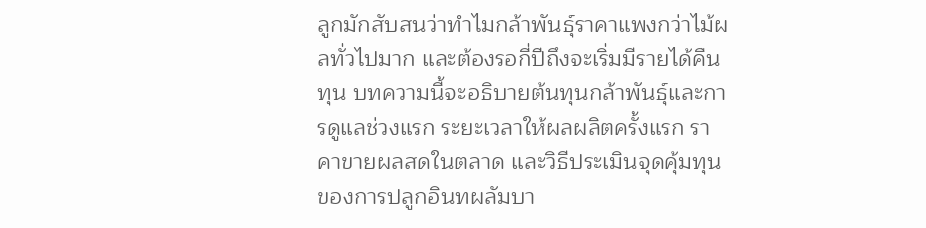ลูกมักสับสนว่าทำไมกล้าพันธุ์ราคาแพงกว่าไม้ผลทั่วไปมาก และต้องรอกี่ปีถึงจะเริ่มมีรายได้คืนทุน บทความนี้จะอธิบายต้นทุนกล้าพันธุ์และการดูแลช่วงแรก ระยะเวลาให้ผลผลิตครั้งแรก ราคาขายผลสดในตลาด และวิธีประเมินจุดคุ้มทุนของการปลูกอินทผลัมบา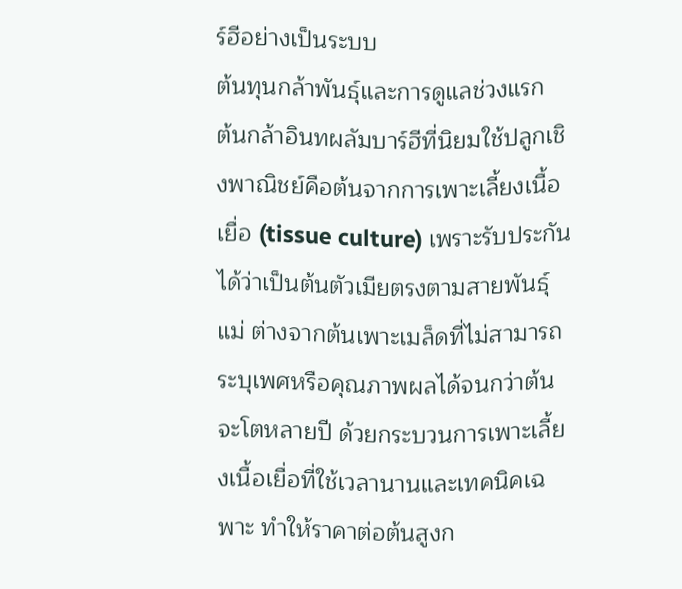ร์ฮีอย่างเป็นระบบ
ต้นทุนกล้าพันธุ์และการดูแลช่วงแรก
ต้นกล้าอินทผลัมบาร์ฮีที่นิยมใช้ปลูกเชิงพาณิชย์คือต้นจากการเพาะเลี้ยงเนื้อเยื่อ (tissue culture) เพราะรับประกันได้ว่าเป็นต้นตัวเมียตรงตามสายพันธุ์แม่ ต่างจากต้นเพาะเมล็ดที่ไม่สามารถระบุเพศหรือคุณภาพผลได้จนกว่าต้นจะโตหลายปี ด้วยกระบวนการเพาะเลี้ยงเนื้อเยื่อที่ใช้เวลานานและเทคนิคเฉพาะ ทำให้ราคาต่อต้นสูงก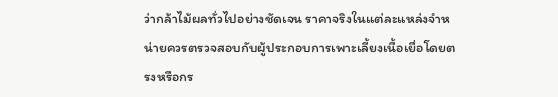ว่ากล้าไม้ผลทั่วไปอย่างชัดเจน ราคาจริงในแต่ละแหล่งจำหน่ายควรตรวจสอบกับผู้ประกอบการเพาะเลี้ยงเนื้อเยื่อโดยตรงหรือกร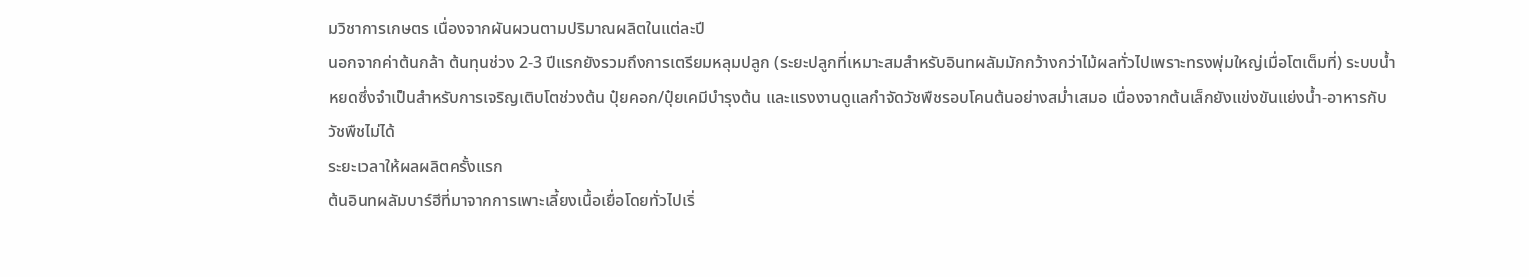มวิชาการเกษตร เนื่องจากผันผวนตามปริมาณผลิตในแต่ละปี
นอกจากค่าต้นกล้า ต้นทุนช่วง 2-3 ปีแรกยังรวมถึงการเตรียมหลุมปลูก (ระยะปลูกที่เหมาะสมสำหรับอินทผลัมมักกว้างกว่าไม้ผลทั่วไปเพราะทรงพุ่มใหญ่เมื่อโตเต็มที่) ระบบน้ำหยดซึ่งจำเป็นสำหรับการเจริญเติบโตช่วงต้น ปุ๋ยคอก/ปุ๋ยเคมีบำรุงต้น และแรงงานดูแลกำจัดวัชพืชรอบโคนต้นอย่างสม่ำเสมอ เนื่องจากต้นเล็กยังแข่งขันแย่งน้ำ-อาหารกับวัชพืชไม่ได้
ระยะเวลาให้ผลผลิตครั้งแรก
ต้นอินทผลัมบาร์ฮีที่มาจากการเพาะเลี้ยงเนื้อเยื่อโดยทั่วไปเริ่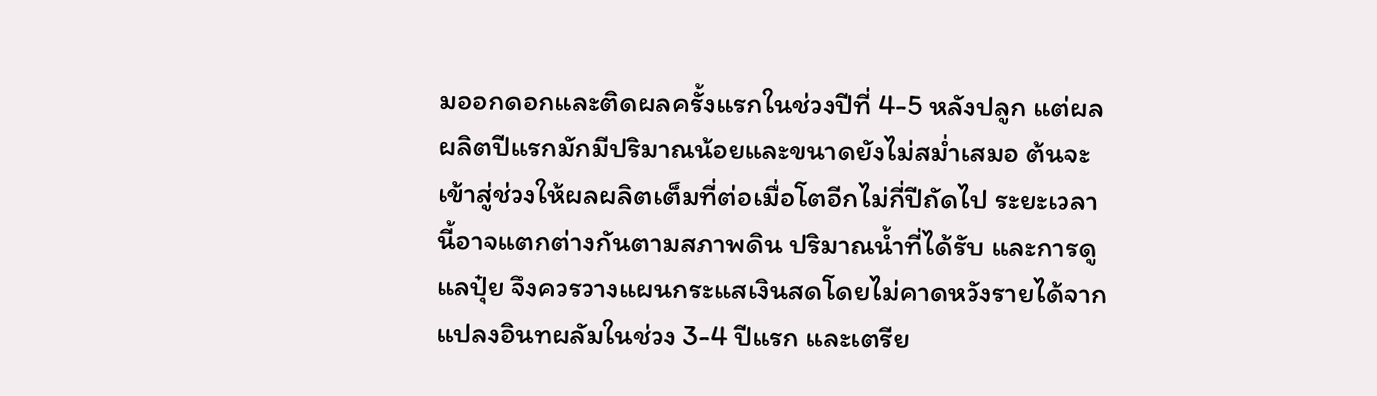มออกดอกและติดผลครั้งแรกในช่วงปีที่ 4-5 หลังปลูก แต่ผลผลิตปีแรกมักมีปริมาณน้อยและขนาดยังไม่สม่ำเสมอ ต้นจะเข้าสู่ช่วงให้ผลผลิตเต็มที่ต่อเมื่อโตอีกไม่กี่ปีถัดไป ระยะเวลานี้อาจแตกต่างกันตามสภาพดิน ปริมาณน้ำที่ได้รับ และการดูแลปุ๋ย จึงควรวางแผนกระแสเงินสดโดยไม่คาดหวังรายได้จากแปลงอินทผลัมในช่วง 3-4 ปีแรก และเตรีย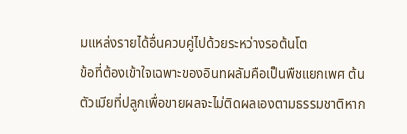มแหล่งรายได้อื่นควบคู่ไปด้วยระหว่างรอต้นโต
ข้อที่ต้องเข้าใจเฉพาะของอินทผลัมคือเป็นพืชแยกเพศ ต้นตัวเมียที่ปลูกเพื่อขายผลจะไม่ติดผลเองตามธรรมชาติหาก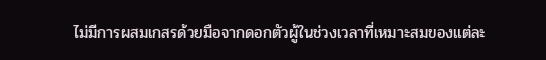ไม่มีการผสมเกสรด้วยมือจากดอกตัวผู้ในช่วงเวลาที่เหมาะสมของแต่ละ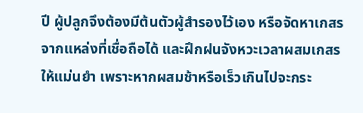ปี ผู้ปลูกจึงต้องมีต้นตัวผู้สำรองไว้เอง หรือจัดหาเกสรจากแหล่งที่เชื่อถือได้ และฝึกฝนจังหวะเวลาผสมเกสรให้แม่นยำ เพราะหากผสมช้าหรือเร็วเกินไปจะกระ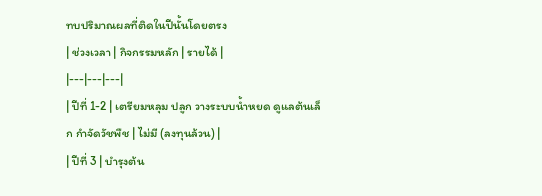ทบปริมาณผลที่ติดในปีนั้นโดยตรง
| ช่วงเวลา | กิจกรรมหลัก | รายได้ |
|---|---|---|
| ปีที่ 1-2 | เตรียมหลุม ปลูก วางระบบน้ำหยด ดูแลต้นเล็ก กำจัดวัชพืช | ไม่มี (ลงทุนล้วน) |
| ปีที่ 3 | บำรุงต้น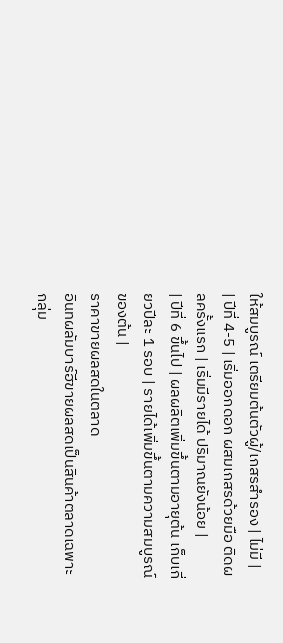ให้สมบูรณ์ เตรียมต้นตัวผู้/เกสรสำรอง | ไม่มี |
| ปีที่ 4-5 | เริ่มออกดอก ผสมเกสรด้วยมือ ติดผลครั้งแรก | เริ่มมีรายได้ ปริมาณยังน้อย |
| ปีที่ 6 ขึ้นไป | ผลผลิตเพิ่มขึ้นตามอายุต้น เก็บเกี่ยวปีละ 1 รอบ | รายได้เพิ่มขึ้นตามความสมบูรณ์ของต้น |
ราคาขายผลสดในตลาด
อินทผลัมบาร์ฮีขายผลสดเป็นสินค้าตลาดเฉพาะกลุ่ม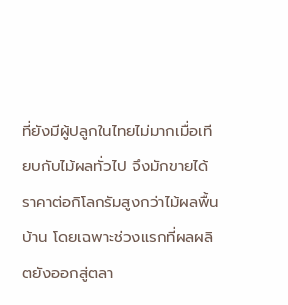ที่ยังมีผู้ปลูกในไทยไม่มากเมื่อเทียบกับไม้ผลทั่วไป จึงมักขายได้ราคาต่อกิโลกรัมสูงกว่าไม้ผลพื้นบ้าน โดยเฉพาะช่วงแรกที่ผลผลิตยังออกสู่ตลา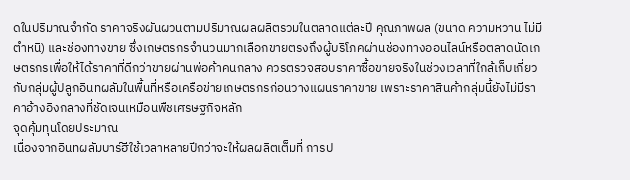ดในปริมาณจำกัด ราคาจริงผันผวนตามปริมาณผลผลิตรวมในตลาดแต่ละปี คุณภาพผล (ขนาด ความหวาน ไม่มีตำหนิ) และช่องทางขาย ซึ่งเกษตรกรจำนวนมากเลือกขายตรงถึงผู้บริโภคผ่านช่องทางออนไลน์หรือตลาดนัดเกษตรกรเพื่อให้ได้ราคาที่ดีกว่าขายผ่านพ่อค้าคนกลาง ควรตรวจสอบราคาซื้อขายจริงในช่วงเวลาที่ใกล้เก็บเกี่ยวกับกลุ่มผู้ปลูกอินทผลัมในพื้นที่หรือเครือข่ายเกษตรกรก่อนวางแผนราคาขาย เพราะราคาสินค้ากลุ่มนี้ยังไม่มีราคาอ้างอิงกลางที่ชัดเจนเหมือนพืชเศรษฐกิจหลัก
จุดคุ้มทุนโดยประมาณ
เนื่องจากอินทผลัมบาร์ฮีใช้เวลาหลายปีกว่าจะให้ผลผลิตเต็มที่ การป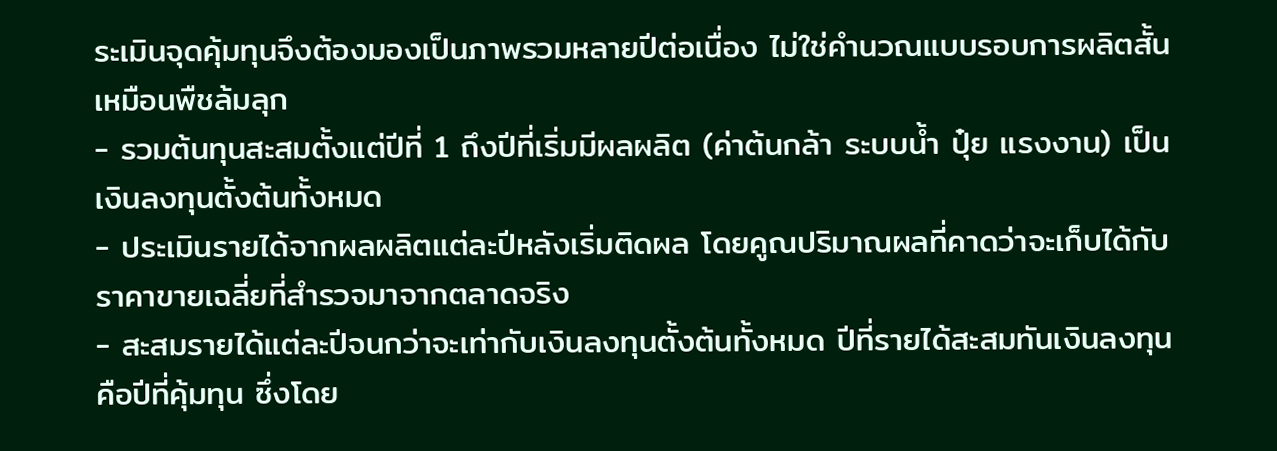ระเมินจุดคุ้มทุนจึงต้องมองเป็นภาพรวมหลายปีต่อเนื่อง ไม่ใช่คำนวณแบบรอบการผลิตสั้นเหมือนพืชล้มลุก
- รวมต้นทุนสะสมตั้งแต่ปีที่ 1 ถึงปีที่เริ่มมีผลผลิต (ค่าต้นกล้า ระบบน้ำ ปุ๋ย แรงงาน) เป็นเงินลงทุนตั้งต้นทั้งหมด
- ประเมินรายได้จากผลผลิตแต่ละปีหลังเริ่มติดผล โดยคูณปริมาณผลที่คาดว่าจะเก็บได้กับราคาขายเฉลี่ยที่สำรวจมาจากตลาดจริง
- สะสมรายได้แต่ละปีจนกว่าจะเท่ากับเงินลงทุนตั้งต้นทั้งหมด ปีที่รายได้สะสมทันเงินลงทุนคือปีที่คุ้มทุน ซึ่งโดย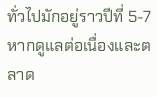ทั่วไปมักอยู่ราวปีที่ 5-7 หากดูแลต่อเนื่องและตลาด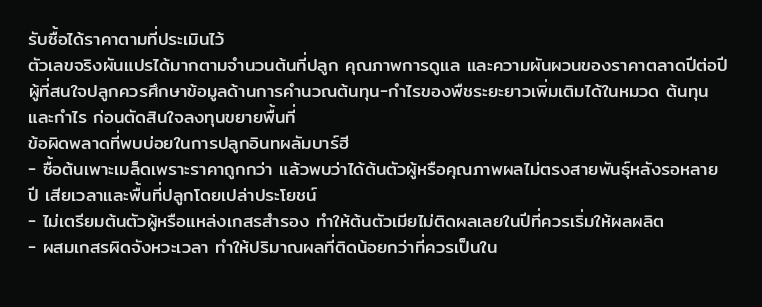รับซื้อได้ราคาตามที่ประเมินไว้
ตัวเลขจริงผันแปรได้มากตามจำนวนต้นที่ปลูก คุณภาพการดูแล และความผันผวนของราคาตลาดปีต่อปี ผู้ที่สนใจปลูกควรศึกษาข้อมูลด้านการคำนวณต้นทุน-กำไรของพืชระยะยาวเพิ่มเติมได้ในหมวด ต้นทุนและกำไร ก่อนตัดสินใจลงทุนขยายพื้นที่
ข้อผิดพลาดที่พบบ่อยในการปลูกอินทผลัมบาร์ฮี
- ซื้อต้นเพาะเมล็ดเพราะราคาถูกกว่า แล้วพบว่าได้ต้นตัวผู้หรือคุณภาพผลไม่ตรงสายพันธุ์หลังรอหลายปี เสียเวลาและพื้นที่ปลูกโดยเปล่าประโยชน์
- ไม่เตรียมต้นตัวผู้หรือแหล่งเกสรสำรอง ทำให้ต้นตัวเมียไม่ติดผลเลยในปีที่ควรเริ่มให้ผลผลิต
- ผสมเกสรผิดจังหวะเวลา ทำให้ปริมาณผลที่ติดน้อยกว่าที่ควรเป็นใน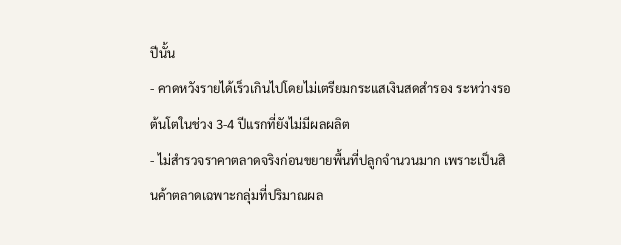ปีนั้น
- คาดหวังรายได้เร็วเกินไปโดยไม่เตรียมกระแสเงินสดสำรอง ระหว่างรอต้นโตในช่วง 3-4 ปีแรกที่ยังไม่มีผลผลิต
- ไม่สำรวจราคาตลาดจริงก่อนขยายพื้นที่ปลูกจำนวนมาก เพราะเป็นสินค้าตลาดเฉพาะกลุ่มที่ปริมาณผล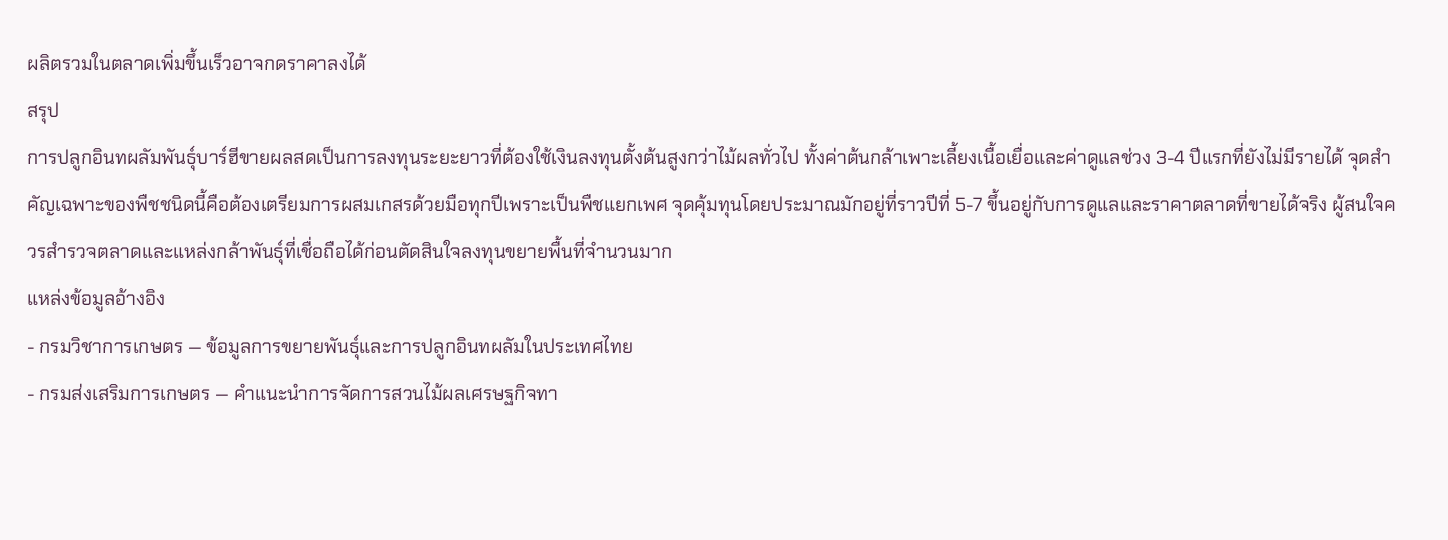ผลิตรวมในตลาดเพิ่มขึ้นเร็วอาจกดราคาลงได้
สรุป
การปลูกอินทผลัมพันธุ์บาร์ฮีขายผลสดเป็นการลงทุนระยะยาวที่ต้องใช้เงินลงทุนตั้งต้นสูงกว่าไม้ผลทั่วไป ทั้งค่าต้นกล้าเพาะเลี้ยงเนื้อเยื่อและค่าดูแลช่วง 3-4 ปีแรกที่ยังไม่มีรายได้ จุดสำคัญเฉพาะของพืชชนิดนี้คือต้องเตรียมการผสมเกสรด้วยมือทุกปีเพราะเป็นพืชแยกเพศ จุดคุ้มทุนโดยประมาณมักอยู่ที่ราวปีที่ 5-7 ขึ้นอยู่กับการดูแลและราคาตลาดที่ขายได้จริง ผู้สนใจควรสำรวจตลาดและแหล่งกล้าพันธุ์ที่เชื่อถือได้ก่อนตัดสินใจลงทุนขยายพื้นที่จำนวนมาก
แหล่งข้อมูลอ้างอิง
- กรมวิชาการเกษตร — ข้อมูลการขยายพันธุ์และการปลูกอินทผลัมในประเทศไทย
- กรมส่งเสริมการเกษตร — คำแนะนำการจัดการสวนไม้ผลเศรษฐกิจทา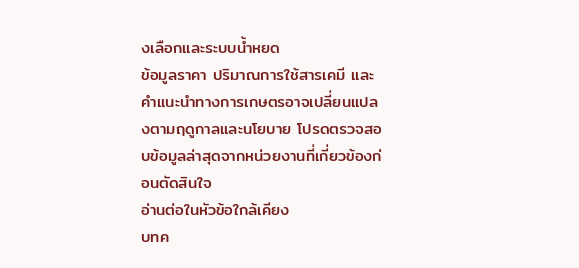งเลือกและระบบน้ำหยด
ข้อมูลราคา ปริมาณการใช้สารเคมี และคำแนะนำทางการเกษตรอาจเปลี่ยนแปลงตามฤดูกาลและนโยบาย โปรดตรวจสอบข้อมูลล่าสุดจากหน่วยงานที่เกี่ยวข้องก่อนตัดสินใจ
อ่านต่อในหัวข้อใกล้เคียง
บทค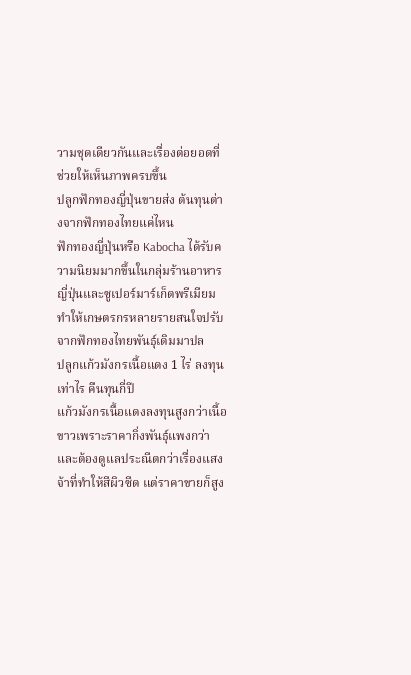วามชุดเดียวกันและเรื่องต่อยอดที่ช่วยให้เห็นภาพครบขึ้น
ปลูกฟักทองญี่ปุ่นขายส่ง ต้นทุนต่างจากฟักทองไทยแค่ไหน
ฟักทองญี่ปุ่นหรือ Kabocha ได้รับความนิยมมากขึ้นในกลุ่มร้านอาหารญี่ปุ่นและซูเปอร์มาร์เก็ตพรีเมียม ทำให้เกษตรกรหลายรายสนใจปรับจากฟักทองไทยพันธุ์เดิมมาปล
ปลูกแก้วมังกรเนื้อแดง 1 ไร่ ลงทุนเท่าไร คืนทุนกี่ปี
แก้วมังกรเนื้อแดงลงทุนสูงกว่าเนื้อขาวเพราะราคากิ่งพันธุ์แพงกว่าและต้องดูแลประณีตกว่าเรื่องแสงจ้าที่ทำให้สีผิวซีด แต่ราคาขายก็สูง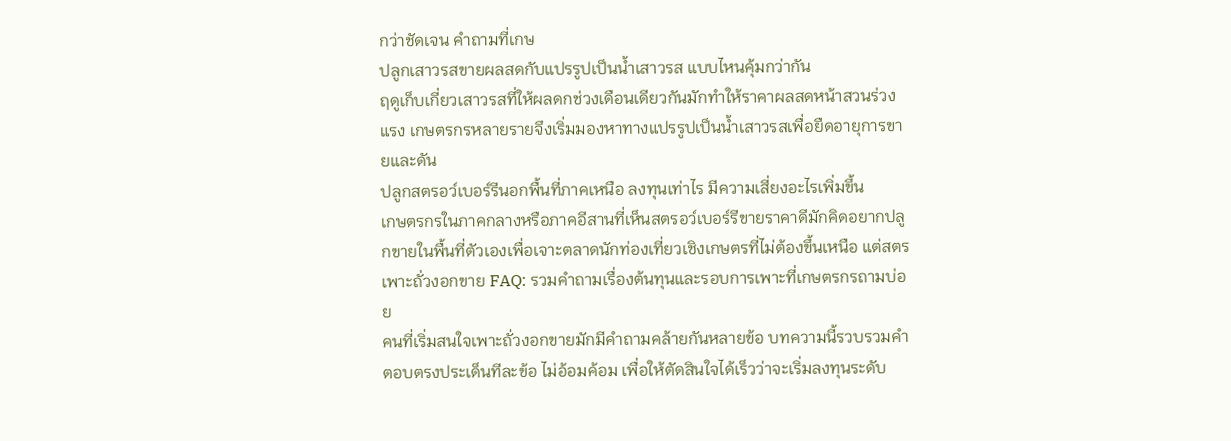กว่าชัดเจน คำถามที่เกษ
ปลูกเสาวรสขายผลสดกับแปรรูปเป็นน้ำเสาวรส แบบไหนคุ้มกว่ากัน
ฤดูเก็บเกี่ยวเสาวรสที่ให้ผลดกช่วงเดือนเดียวกันมักทำให้ราคาผลสดหน้าสวนร่วงแรง เกษตรกรหลายรายจึงเริ่มมองหาทางแปรรูปเป็นน้ำเสาวรสเพื่อยืดอายุการขายและดัน
ปลูกสตรอว์เบอร์รีนอกพื้นที่ภาคเหนือ ลงทุนเท่าไร มีความเสี่ยงอะไรเพิ่มขึ้น
เกษตรกรในภาคกลางหรือภาคอีสานที่เห็นสตรอว์เบอร์รีขายราคาดีมักคิดอยากปลูกขายในพื้นที่ตัวเองเพื่อเจาะตลาดนักท่องเที่ยวเชิงเกษตรที่ไม่ต้องขึ้นเหนือ แต่สตร
เพาะถั่วงอกขาย FAQ: รวมคำถามเรื่องต้นทุนและรอบการเพาะที่เกษตรกรถามบ่อย
คนที่เริ่มสนใจเพาะถั่วงอกขายมักมีคำถามคล้ายกันหลายข้อ บทความนี้รวบรวมคำตอบตรงประเด็นทีละข้อ ไม่อ้อมค้อม เพื่อให้ตัดสินใจได้เร็วว่าจะเริ่มลงทุนระดับ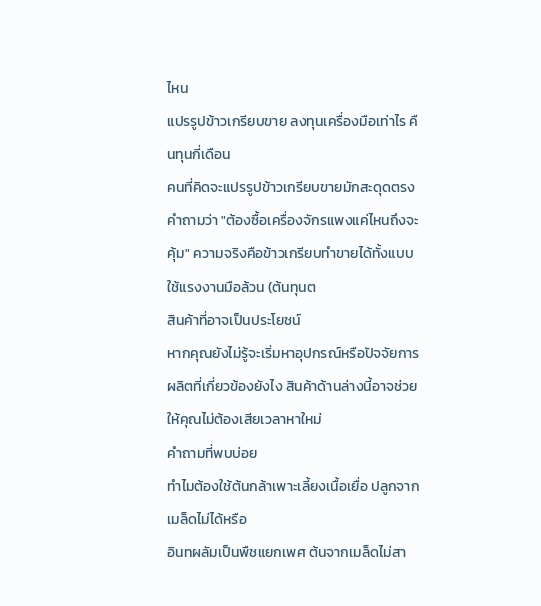ไหน
แปรรูปข้าวเกรียบขาย ลงทุนเครื่องมือเท่าไร คืนทุนกี่เดือน
คนที่คิดจะแปรรูปข้าวเกรียบขายมักสะดุดตรงคำถามว่า "ต้องซื้อเครื่องจักรแพงแค่ไหนถึงจะคุ้ม" ความจริงคือข้าวเกรียบทำขายได้ทั้งแบบใช้แรงงานมือล้วน (ต้นทุนต
สินค้าที่อาจเป็นประโยชน์
หากคุณยังไม่รู้จะเริ่มหาอุปกรณ์หรือปัจจัยการผลิตที่เกี่ยวข้องยังไง สินค้าด้านล่างนี้อาจช่วยให้คุณไม่ต้องเสียเวลาหาใหม่
คำถามที่พบบ่อย
ทำไมต้องใช้ต้นกล้าเพาะเลี้ยงเนื้อเยื่อ ปลูกจากเมล็ดไม่ได้หรือ
อินทผลัมเป็นพืชแยกเพศ ต้นจากเมล็ดไม่สา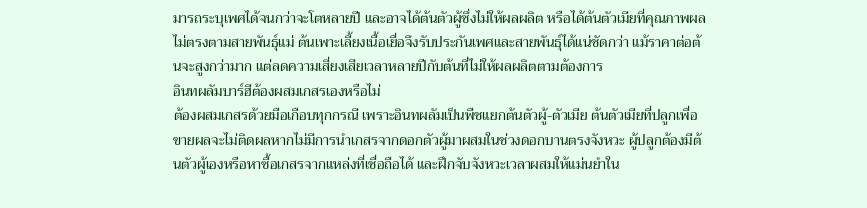มารถระบุเพศได้จนกว่าจะโตหลายปี และอาจได้ต้นตัวผู้ซึ่งไม่ให้ผลผลิต หรือได้ต้นตัวเมียที่คุณภาพผลไม่ตรงตามสายพันธุ์แม่ ต้นเพาะเลี้ยงเนื้อเยื่อจึงรับประกันเพศและสายพันธุ์ได้แน่ชัดกว่า แม้ราคาต่อต้นจะสูงกว่ามาก แต่ลดความเสี่ยงเสียเวลาหลายปีกับต้นที่ไม่ให้ผลผลิตตามต้องการ
อินทผลัมบาร์ฮีต้องผสมเกสรเองหรือไม่
ต้องผสมเกสรด้วยมือเกือบทุกกรณี เพราะอินทผลัมเป็นพืชแยกต้นตัวผู้-ตัวเมีย ต้นตัวเมียที่ปลูกเพื่อขายผลจะไม่ติดผลหากไม่มีการนำเกสรจากดอกตัวผู้มาผสมในช่วงดอกบานตรงจังหวะ ผู้ปลูกต้องมีต้นตัวผู้เองหรือหาซื้อเกสรจากแหล่งที่เชื่อถือได้ และฝึกจับจังหวะเวลาผสมให้แม่นยำใน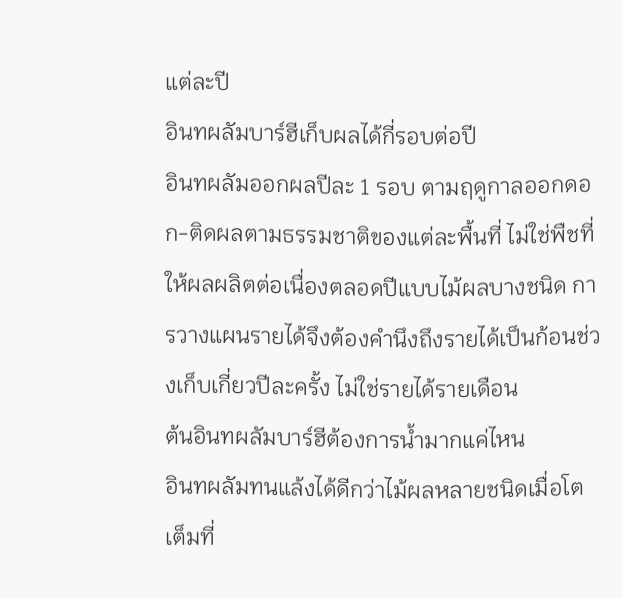แต่ละปี
อินทผลัมบาร์ฮีเก็บผลได้กี่รอบต่อปี
อินทผลัมออกผลปีละ 1 รอบ ตามฤดูกาลออกดอก-ติดผลตามธรรมชาติของแต่ละพื้นที่ ไม่ใช่พืชที่ให้ผลผลิตต่อเนื่องตลอดปีแบบไม้ผลบางชนิด การวางแผนรายได้จึงต้องคำนึงถึงรายได้เป็นก้อนช่วงเก็บเกี่ยวปีละครั้ง ไม่ใช่รายได้รายเดือน
ต้นอินทผลัมบาร์ฮีต้องการน้ำมากแค่ไหน
อินทผลัมทนแล้งได้ดีกว่าไม้ผลหลายชนิดเมื่อโตเต็มที่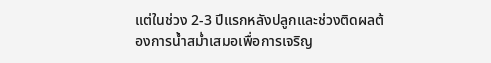แต่ในช่วง 2-3 ปีแรกหลังปลูกและช่วงติดผลต้องการน้ำสม่ำเสมอเพื่อการเจริญ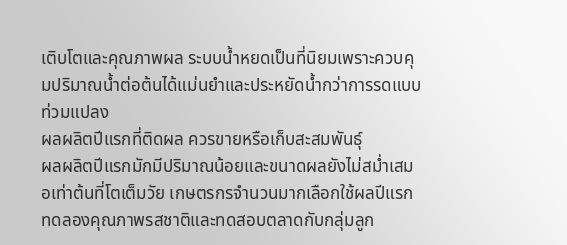เติบโตและคุณภาพผล ระบบน้ำหยดเป็นที่นิยมเพราะควบคุมปริมาณน้ำต่อต้นได้แม่นยำและประหยัดน้ำกว่าการรดแบบท่วมแปลง
ผลผลิตปีแรกที่ติดผล ควรขายหรือเก็บสะสมพันธุ์
ผลผลิตปีแรกมักมีปริมาณน้อยและขนาดผลยังไม่สม่ำเสมอเท่าต้นที่โตเต็มวัย เกษตรกรจำนวนมากเลือกใช้ผลปีแรกทดลองคุณภาพรสชาติและทดสอบตลาดกับกลุ่มลูก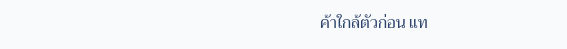ค้าใกล้ตัวก่อน แท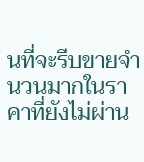นที่จะรีบขายจำนวนมากในราคาที่ยังไม่ผ่าน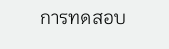การทดสอบ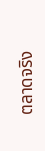ตลาดจริง